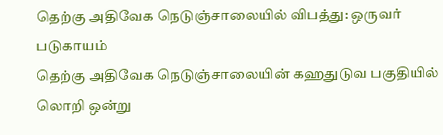தெற்கு அதிவேக நெடுஞ்சாலையில் விபத்து: ஒருவர் படுகாயம்
தெற்கு அதிவேக நெடுஞ்சாலையின் கஹதுடுவ பகுதியில் லொறி ஒன்று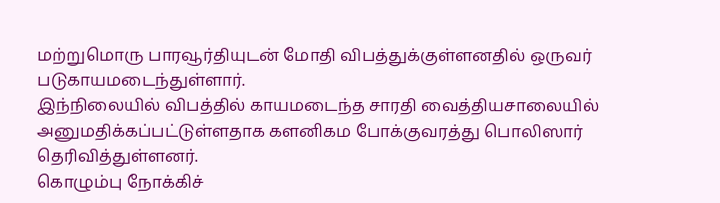மற்றுமொரு பாரவூர்தியுடன் மோதி விபத்துக்குள்ளனதில் ஒருவர் படுகாயமடைந்துள்ளார்.
இந்நிலையில் விபத்தில் காயமடைந்த சாரதி வைத்தியசாலையில் அனுமதிக்கப்பட்டுள்ளதாக களனிகம போக்குவரத்து பொலிஸார் தெரிவித்துள்ளனர்.
கொழும்பு நோக்கிச்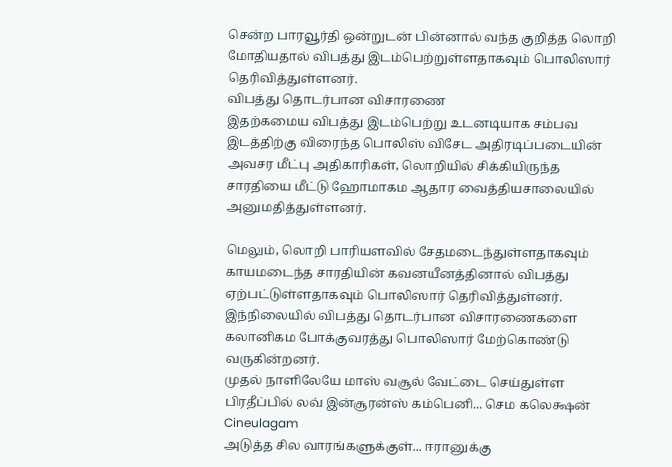சென்ற பாரவூர்தி ஒன்றுடன் பின்னால் வந்த குறித்த லொறி மோதியதால் விபத்து இடம்பெற்றுள்ளதாகவும் பொலிஸார் தெரிவித்துள்ளனர்.
விபத்து தொடர்பான விசாரணை
இதற்கமைய விபத்து இடம்பெற்று உடனடியாக சம்பவ இடத்திற்கு விரைந்த பொலிஸ் விசேட அதிரடிப்படையின் அவசர மீட்பு அதிகாரிகள், லொறியில் சிக்கியிருந்த சாரதியை மீட்டு ஹோமாகம ஆதார வைத்தியசாலையில் அனுமதித்துள்ளனர்.

மெலும், லொறி பாரியளவில் சேதமடைந்துள்ளதாகவும் காயமடைந்த சாரதியின் கவனயீனத்தினால் விபத்து ஏற்பட்டுள்ளதாகவும் பொலிஸார் தெரிவித்துள்னர்.
இந்நிலையில் விபத்து தொடர்பான விசாரணைகளை கலானிகம போக்குவரத்து பொலிஸார் மேற்கொண்டு வருகின்றனர்.
முதல் நாளிலேயே மாஸ் வசூல் வேட்டை செய்துள்ள பிரதீப்பில் லவ் இன்சூரன்ஸ் கம்பெனி... செம கலெக்ஷன் Cineulagam
அடுத்த சில வாரங்களுக்குள்... ஈரானுக்கு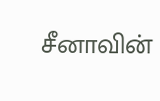சீனாவின்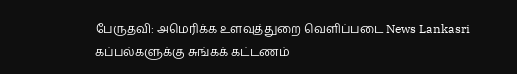பேருதவி: அமெரிக்க உளவுத்துறை வெளிப்படை News Lankasri
கப்பல்களுக்கு சுங்கக் கட்டணம்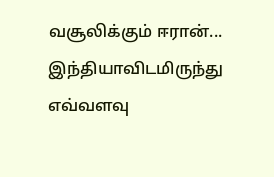வசூலிக்கும் ஈரான்... இந்தியாவிடமிருந்து எவ்வளவு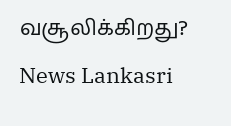வசூலிக்கிறது? News Lankasri